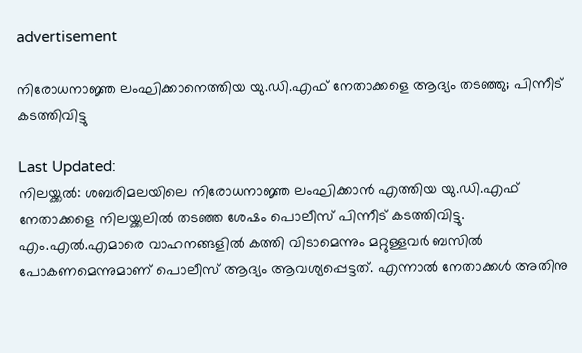advertisement

നിരോധനാജ്ഞ ലംഘിക്കാനെത്തിയ യു.ഡി.എഫ് നേതാക്കളെ ആദ്യം തടഞ്ഞു; പിന്നീട് കടത്തിവിട്ടു

Last Updated:
നിലയ്ക്കല്‍: ശബരിമലയിലെ നിരോധനാജ്ഞ ലംഘിക്കാന്‍ എത്തിയ യു.ഡി.എഫ് നേതാക്കളെ നിലയ്ക്കലില്‍ തടഞ്ഞ ശേഷം പൊലീസ് പിന്നീട് കടത്തിവിട്ടു.
എം.എല്‍.എമാരെ വാഹനങ്ങളില്‍ കത്തി വിടാമെന്നും മറ്റുള്ളവര്‍ ബസില്‍ പോകണമെന്നുമാണ് പൊലീസ് ആദ്യം ആവശ്യപ്പെട്ടത്. എന്നാല്‍ നേതാക്കള്‍ അതിനു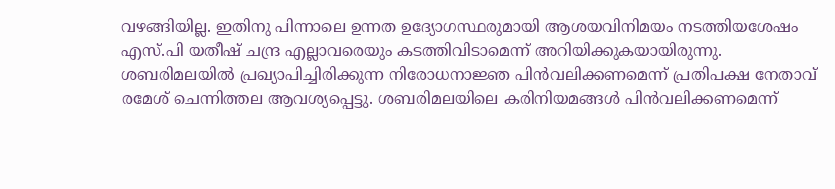വഴങ്ങിയില്ല. ഇതിനു പിന്നാലെ ഉന്നത ഉദ്യോഗസ്ഥരുമായി ആശയവിനിമയം നടത്തിയശേഷം എസ്.പി യതീഷ് ചന്ദ്ര എല്ലാവരെയും കടത്തിവിടാമെന്ന് അറിയിക്കുകയായിരുന്നു.
ശബരിമലയില്‍ പ്രഖ്യാപിച്ചിരിക്കുന്ന നിരോധനാജ്ഞ പിന്‍വലിക്കണമെന്ന് പ്രതിപക്ഷ നേതാവ് രമേശ് ചെന്നിത്തല ആവശ്യപ്പെട്ടു. ശബരിമലയിലെ കരിനിയമങ്ങള്‍ പിന്‍വലിക്കണമെന്ന്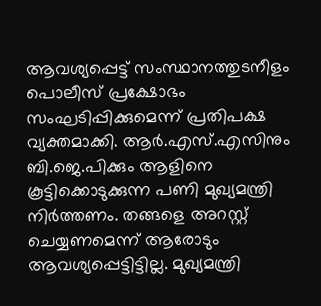ആവശ്യപ്പെട്ട് സംസ്ഥാനത്തുടനീളം പൊലീസ് പ്രക്ഷോഭം സംഘടിപ്പിക്കുമെന്ന് പ്രതിപക്ഷ വ്യക്തമാക്കി. ആര്‍.എസ്.എസിനും ബി.ജെ.പിക്കും ആളിനെ കൂട്ടിക്കൊടുക്കുന്ന പണി മുഖ്യമന്ത്രി നിര്‍ത്തണം. തങ്ങളെ അറസ്റ്റ് ചെയ്യണമെന്ന് ആരോടും ആവശ്യപ്പെട്ടിട്ടില്ല. മുഖ്യമന്ത്രി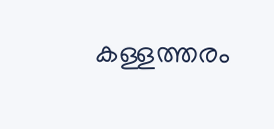കള്ളത്തരം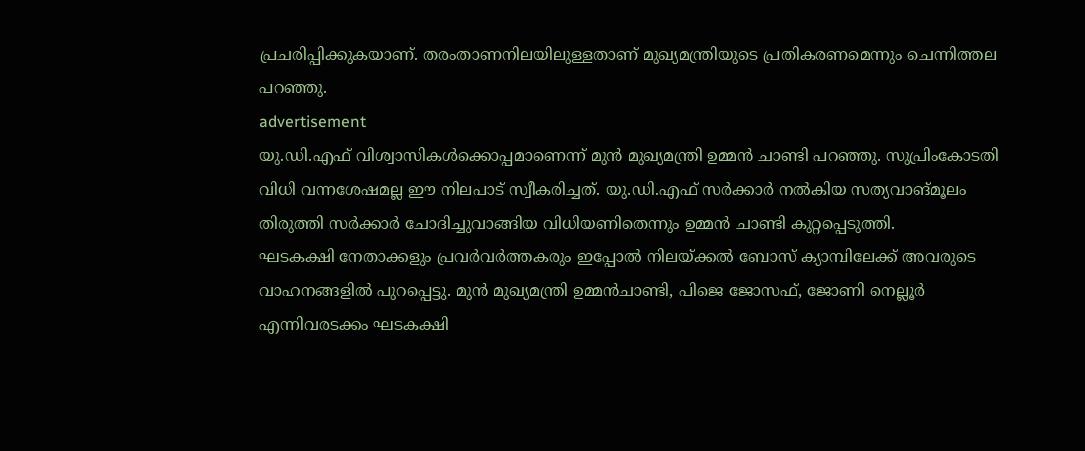പ്രചരിപ്പിക്കുകയാണ്. തരംതാണനിലയിലുള്ളതാണ് മുഖ്യമന്ത്രിയുടെ പ്രതികരണമെന്നും ചെന്നിത്തല പറഞ്ഞു.
advertisement
യു.ഡി.എഫ് വിശ്വാസികള്‍ക്കൊപ്പമാണെന്ന് മുന്‍ മുഖ്യമന്ത്രി ഉമ്മന്‍ ചാണ്ടി പറഞ്ഞു. സുപ്രിംകോടതി വിധി വന്നശേഷമല്ല ഈ നിലപാട് സ്വീകരിച്ചത്. യു.ഡി.എഫ് സര്‍ക്കാര്‍ നല്‍കിയ സത്യവാങ്മൂലം തിരുത്തി സര്‍ക്കാര്‍ ചോദിച്ചുവാങ്ങിയ വിധിയണിതെന്നും ഉമ്മന്‍ ചാണ്ടി കുറ്റപ്പെടുത്തി.
ഘടകക്ഷി നേതാക്കളും പ്രവര്‍വര്‍ത്തകരും ഇപ്പോല്‍ നിലയ്ക്കല്‍ ബോസ് ക്യാമ്പിലേക്ക് അവരുടെ വാഹനങ്ങളില്‍ പുറപ്പെട്ടു. മുന്‍ മുഖ്യമന്ത്രി ഉമ്മന്‍ചാണ്ടി, പിജെ ജോസഫ്, ജോണി നെല്ലൂര്‍ എന്നിവരടക്കം ഘടകക്ഷി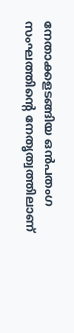നേതാക്കളടങ്ങിയ ഒന്‍പതംഗ സംഘത്തിന്റെ നേതൃത്വത്തിലാണ്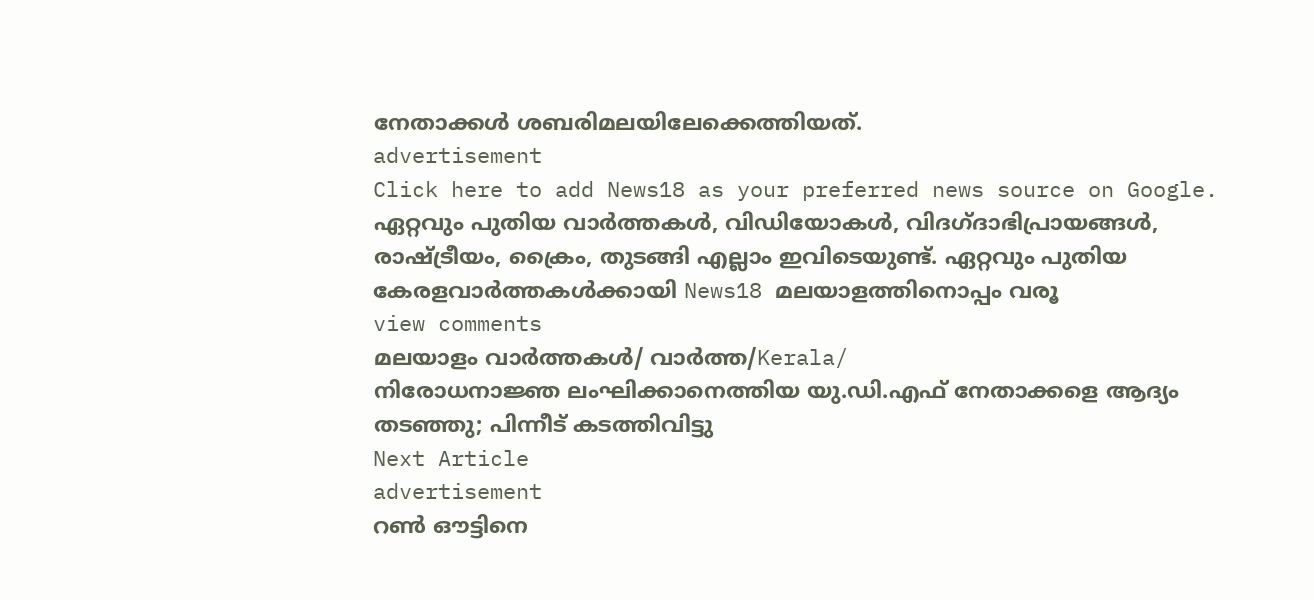നേതാക്കള്‍ ശബരിമലയിലേക്കെത്തിയത്.
advertisement
Click here to add News18 as your preferred news source on Google.
ഏറ്റവും പുതിയ വാർത്തകൾ, വിഡിയോകൾ, വിദഗ്ദാഭിപ്രായങ്ങൾ, രാഷ്ട്രീയം, ക്രൈം, തുടങ്ങി എല്ലാം ഇവിടെയുണ്ട്. ഏറ്റവും പുതിയ കേരളവാർത്തകൾക്കായി News18 മലയാളത്തിനൊപ്പം വരൂ
view comments
മലയാളം വാർത്തകൾ/ വാർത്ത/Kerala/
നിരോധനാജ്ഞ ലംഘിക്കാനെത്തിയ യു.ഡി.എഫ് നേതാക്കളെ ആദ്യം തടഞ്ഞു; പിന്നീട് കടത്തിവിട്ടു
Next Article
advertisement
റൺ ഔട്ടിനെ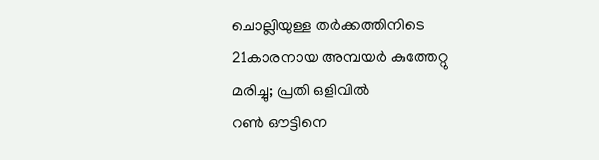ചൊല്ലിയുള്ള തർക്കത്തിനിടെ 21കാരനായ അമ്പയർ കുത്തേറ്റു മരിച്ചു; പ്രതി ഒളിവിൽ
റൺ ഔട്ടിനെ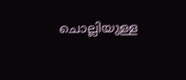ചൊല്ലിയുള്ള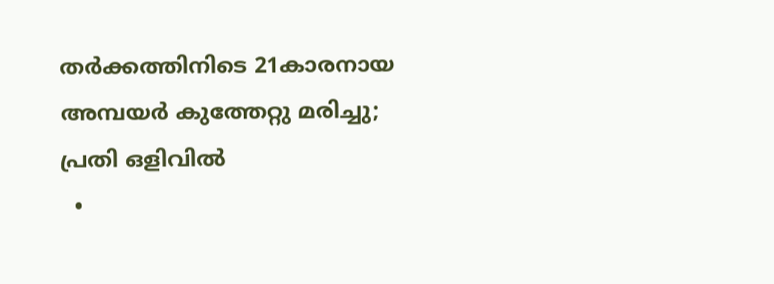തർക്കത്തിനിടെ 21കാരനായ അമ്പയർ കുത്തേറ്റു മരിച്ചു; പ്രതി ഒളിവിൽ
  •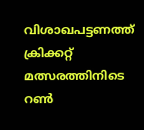വിശാഖപട്ടണത്ത് ക്രിക്കറ്റ് മത്സരത്തിനിടെ റൺ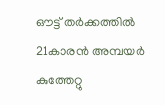ഔട്ട് തർക്കത്തിൽ 21കാരൻ അമ്പയർ കുത്തേറ്റു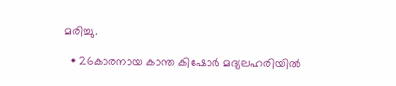മരിച്ചു.

  • 26കാരനായ കാന്ത കിഷോർ മദ്യലഹരിയിൽ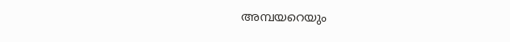അമ്പയറെയും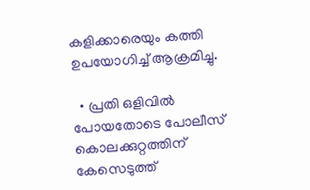കളിക്കാരെയും കത്തി ഉപയോഗിച്ച് ആക്രമിച്ചു.

  • പ്രതി ഒളിവിൽ പോയതോടെ പോലീസ് കൊലക്കുറ്റത്തിന് കേസെടുത്ത്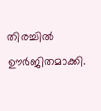തിരച്ചിൽ ഊർജിതമാക്കി.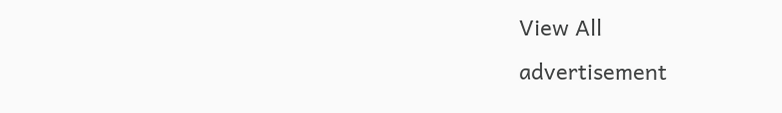View All
advertisement